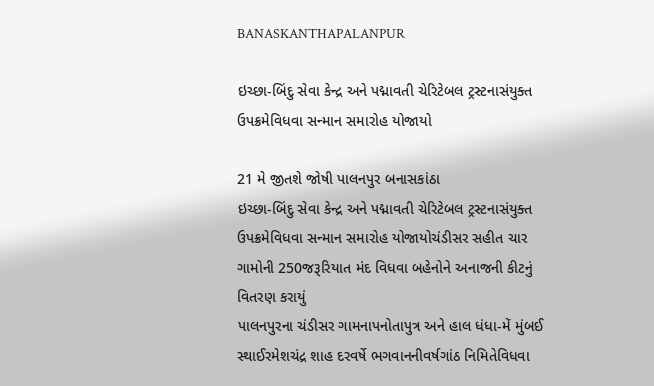BANASKANTHAPALANPUR

ઇચ્છા-બિંદુ સેવા કેન્દ્ર અને પદ્માવતી ચેરિટેબલ ટ્રસ્ટનાસંયુક્ત ઉપક્રમેવિધવા સન્માન સમારોહ યોજાયો

21 મે જીતશે જોષી પાલનપુર બનાસકાંઠા
ઇચ્છા-બિંદુ સેવા કેન્દ્ર અને પદ્માવતી ચેરિટેબલ ટ્રસ્ટનાસંયુક્ત ઉપક્રમેવિધવા સન્માન સમારોહ યોજાયોચંડીસર સહીત ચાર ગામોની 250જરૂરિયાત મંદ વિધવા બહેનોને અનાજની કીટનું વિતરણ કરાયું
પાલનપુરના ચંડીસર ગામનાપનોતાપુત્ર અને હાલ ધંધા-મેં મુંબઈ સ્થાઈરમેશચંદ્ર શાહ દરવર્ષે ભગવાનનીવર્ષગાંઠ નિમિતેવિધવા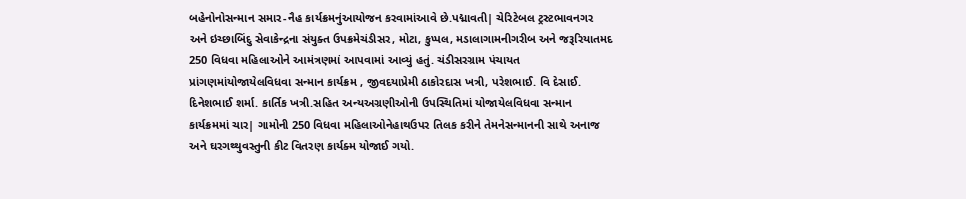બહેનોનોસન્માન સમાર-નૈહ કાર્યક્રમનુંઆયોજન કરવામાંઆવે છે.પદ્માવતી| ચેરિટેબલ ટ્રસ્ટભાવનગર અને ઇચ્છાબિંદુ સેવાકેન્દ્રના સંયુક્ત ઉપક્રમેચંડીસર, મોટા, કુપ્પલ, મડાલાગામનીગરીબ અને જરૂરિયાતમદ 250 વિધવા મહિલાઓને આમંત્રણમાં આપવામાં આવ્યું હતું. ચંડીસરગ્રામ પંચાયત પ્રાંગણમાંયોજાયેલવિધવા સન્માન કાર્યક્રમ , જીવદયાપ્રેમી ઠાકોરદાસ ખત્રી, પરેશભાઈ. વિ દેસાઈ. દિનેશભાઈ શર્મા. કાર્તિક ખત્રી.સહિત અન્યઅગ્રણીઓની ઉપસ્થિતિમાં યોજાયેલવિધવા સન્માન કાર્યક્રમમાં ચાર| ગામોની 250 વિધવા મહિલાઓનેહાથઉપર તિલક કરીને તેમનેસન્માનની સાથે અનાજ અને ઘરગથ્થુવસ્તુની કીટ વિતરણ કાર્યક્મ યોજાઈ ગયો.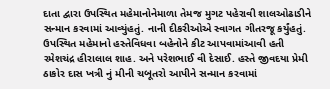દાતા દ્વારા ઉપસ્થિત મહેમાનોનેમાળા તેમજ મુગટ પહેરાવી શાલઓઢાડીને સન્માન કરવામાં આવ્યુંહતું. નાની દીકરીઓએ સ્વાગત ગીતરજૂ કર્યુંહતું. ઉપસ્થિત મહેમાનો હસ્તેવિધવા બહેનોને કીટ આપવામાંઆવી હતી
રમેશચંદ્ર હીરાલાલ શાહ. અને પરેશભાઈ વી દેસાઈ. હસ્તે જીવદયા પ્રેમી ઠાકોર દાસ ખત્રી નું મીની ચબૂતરો આપીને સન્માન કરવામાં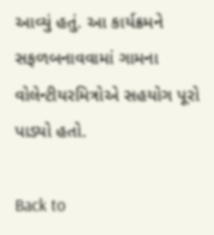આવ્યું હતું. આ કાર્યક્રમને સફળબનાવવામાં ગામના વોલેન્ટીયરમિત્રોએ સહયોગ પૂરો પાડ્યો હતો.

Back to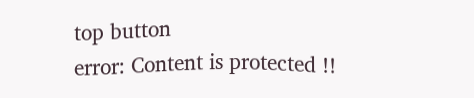top button
error: Content is protected !!